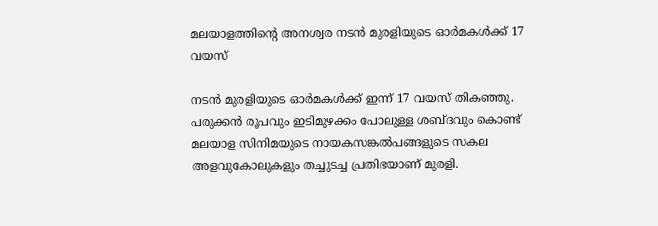മലയാളത്തിന്റെ അനശ്വര നടൻ മുരളിയുടെ ഓര്‍മകള്‍ക്ക് 17 വയസ്

നടന്‍ മുരളിയുടെ ഓര്‍മകള്‍ക്ക് ഇന്ന് 17 വയസ് തികഞ്ഞു. പരുക്കന്‍ രൂപവും ഇടിമുഴക്കം പോലുള്ള ശബ്ദവും കൊണ്ട് മലയാള സിനിമയുടെ നായകസങ്കല്‍പങ്ങളുടെ സകല അളവുകോലുകളും തച്ചുടച്ച പ്രതിഭയാണ് മുരളി.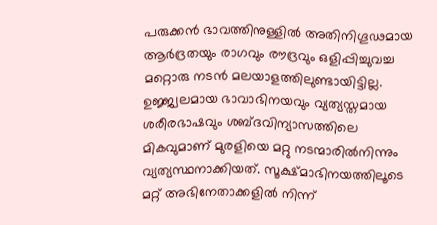പരുക്കന്‍ ഭാവത്തിനുള്ളില്‍ അതിനിഗൂഢമായ ആര്‍ദ്രതയും രാഗവും രൗദ്രവും ഒളിപ്പിച്ചുവച്ച മറ്റൊരു നടന്‍ മലയാളത്തിലുണ്ടായിട്ടില്ല. ഉജ്ജ്വലമായ ഭാവാഭിനയവും വ്യത്യസ്തമായ ശരീരഭാഷവും ശബ്ദവിന്യാസത്തിലെ മികവുമാണ് മുരളിയെ മറ്റു നടന്മാരിൽനിന്നും വ്യത്യസ്ഥനാക്കിയത്. സൂക്ഷ്മാഭിനയത്തിലൂടെ മറ്റ് അഭിനേതാക്കളില്‍ നിന്ന്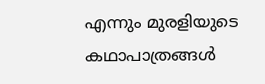എന്നും മുരളിയുടെ കഥാപാത്രങ്ങള്‍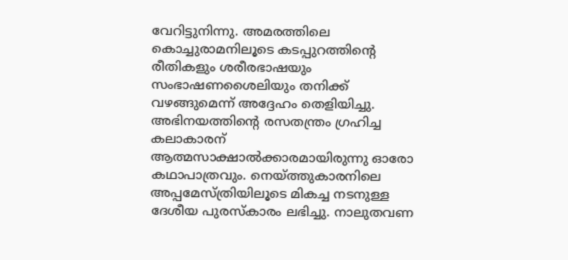വേറിട്ടുനിന്നു. അമരത്തിലെ കൊച്ചുരാമനിലൂടെ കടപ്പുറത്തിന്റെ രീതികളും ശരീരഭാഷയും സംഭാഷണശൈലിയും തനിക്ക് വഴങ്ങുമെന്ന് അദ്ദേഹം തെളിയിച്ചു. അഭിനയത്തിന്റെ രസതന്ത്രം ഗ്രഹിച്ച കലാകാരന് ആത്മസാക്ഷാല്‍ക്കാരമായിരുന്നു ഓരോ കഥാപാത്രവും. നെയ്ത്തുകാരനിലെ അപ്പമേസ്ത്രിയിലൂടെ മികച്ച നടനുള്ള ദേശീയ പുരസ്‌കാരം ലഭിച്ചു. നാലുതവണ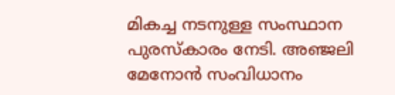മികച്ച നടനുള്ള സംസ്ഥാന പുരസ്‌കാരം നേടി. അഞ്ജലി മേനോന്‍ സംവിധാനം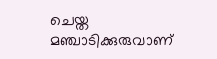ചെയ്ത മഞ്ചാടിക്കുരുവാണ്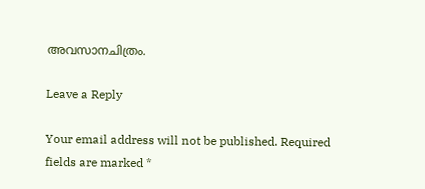അവസാനചിത്രം.

Leave a Reply

Your email address will not be published. Required fields are marked *